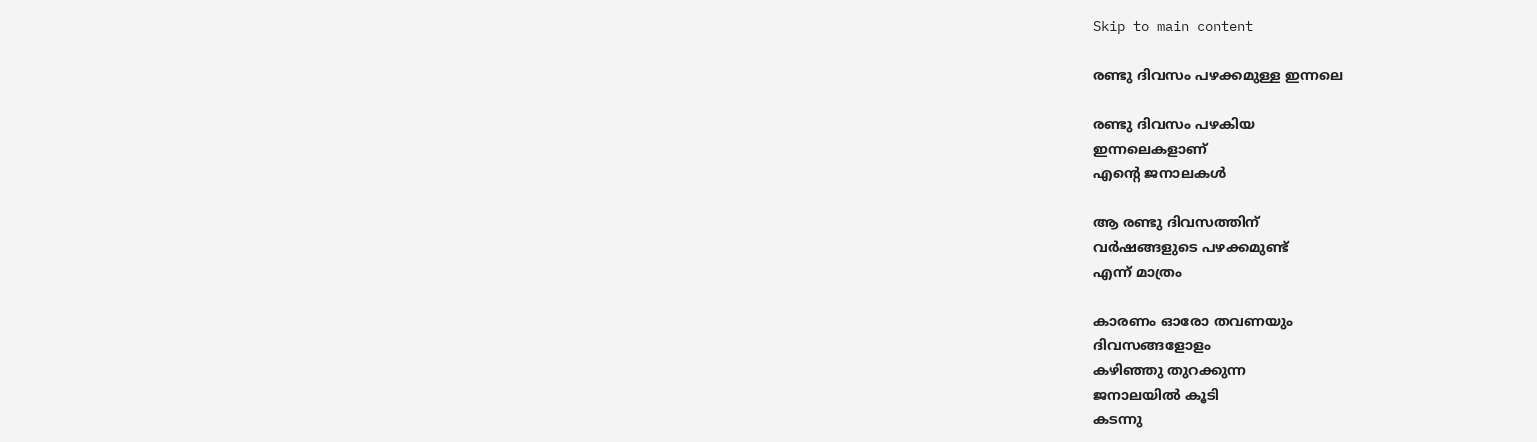Skip to main content

രണ്ടു ദിവസം പഴക്കമുള്ള ഇന്നലെ

രണ്ടു ദിവസം പഴകിയ
ഇന്നലെകളാണ്
എന്റെ ജനാലകൾ

ആ രണ്ടു ദിവസത്തിന്
വർഷങ്ങളുടെ പഴക്കമുണ്ട്
എന്ന് മാത്രം

കാരണം ഓരോ തവണയും
ദിവസങ്ങളോളം
കഴിഞ്ഞു തുറക്കുന്ന
ജനാലയിൽ കൂടി
കടന്നു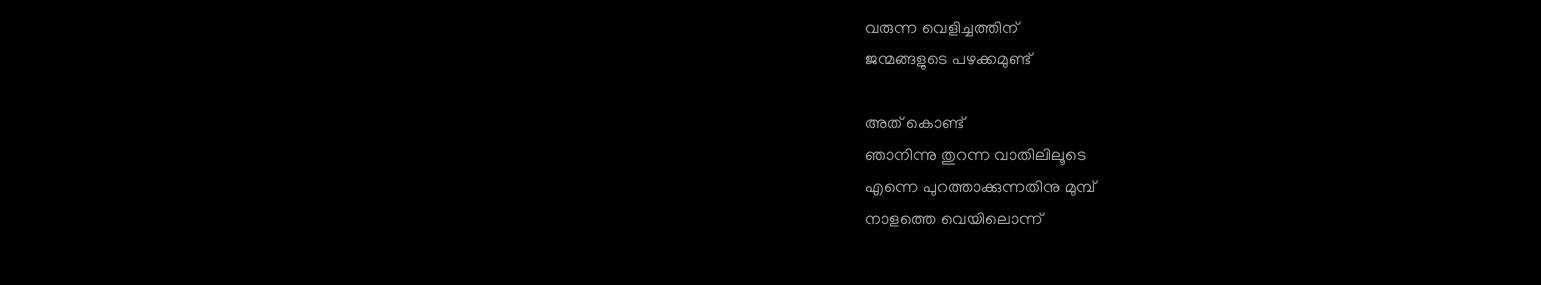വരുന്ന വെളിച്ചത്തിന്
ജന്മങ്ങളുടെ പഴക്കമുണ്ട്

അത് കൊണ്ട്
ഞാനിന്നു തുറന്ന വാതിലിലൂടെ
എന്നെ പുറത്താക്കുന്നതിനു മുമ്പ്
നാളത്തെ വെയിലൊന്ന്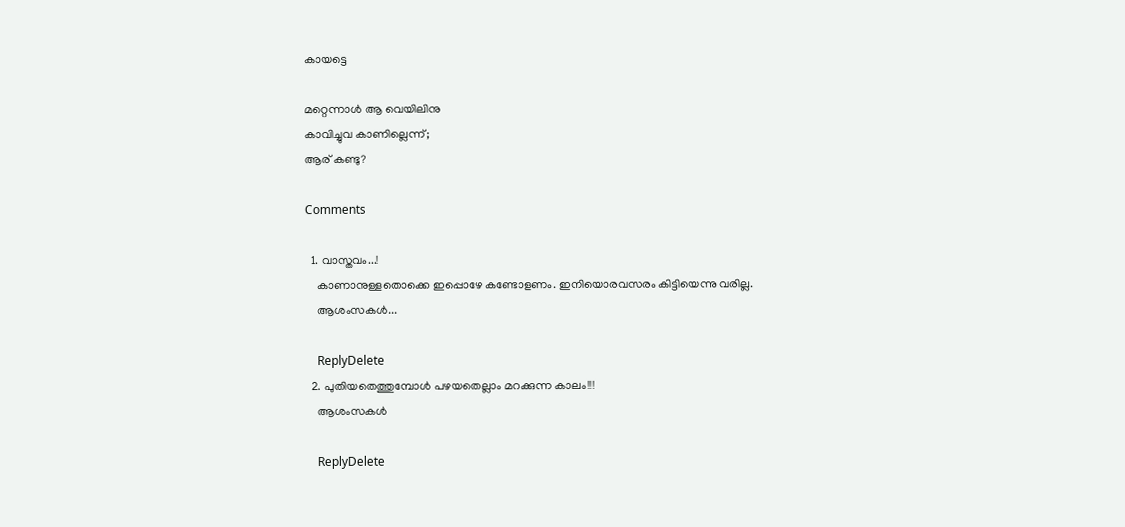കായട്ടെ

മറ്റെന്നാൾ ആ വെയിലിനു
കാവിച്ചുവ കാണില്ലെന്ന്;
ആര് കണ്ടു?

Comments

  1. വാസ്തവം...!
    കാണാനുള്ളതൊക്കെ ഇപ്പൊഴേ കണ്ടോളണം. ഇനിയൊരവസരം കിട്ടിയെന്നു വരില്ല.
    ആശംസകൾ...

    ReplyDelete
  2. പുതിയതെത്തുമ്പോള്‍ പഴയതെല്ലാം മറക്കുന്ന കാലം!!!
    ആശംസകള്‍

    ReplyDelete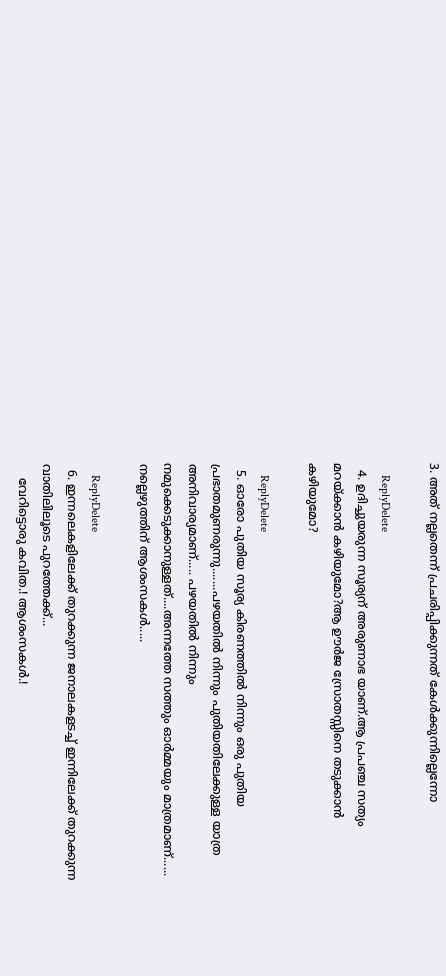3. അത് നല്ലതെന്ന് പ്രചരിപ്പിക്കുന്നത് കേള്‍ക്കുന്നില്ലെന്നോ

    ReplyDelete
  4. ഉദിച്ചുയരുന്ന സൂര്യന് അരുണാഭ യാണ്.ആ പ്രപഞ്ച സത്യം മറയ്ക്കാൻ കഴിയുമോ?ആ ഊർജ സ്രോതസ്സിനെ തടുക്കാൻ കഴിയുമോ?

    ReplyDelete
  5. ഓരോ പുതിയ സൂര്യ കിരണത്തില്‍ നിന്നും ഒരു പുതിയ പ്രഭാതമുണരുന്നു.......പഴയതില്‍ നിന്നും പുതിയതിലേക്കുള്ള യാത്ര അനിവാര്യമാണ്..... പഴയതില്‍ നിന്നും നമുക്കെടുക്കാനുള്ളത്....അന്നത്തേ സത്തും ഓര്‍മ്മയും മാത്രമാണ്...... നല്ലെഴുത്തിന് ആശംസകൾ.....

    ReplyDelete
  6. ഇന്നലെകളിലേക്ക് തുറക്കുന്ന ജനാലകളടച്ച് ഇന്നിലേക്ക് തുറക്കുന്ന വാതിലിലൂടെ പുറത്തേക്ക്...
    വേറിട്ടൊരു കവിത.! ആശംസകൾ.!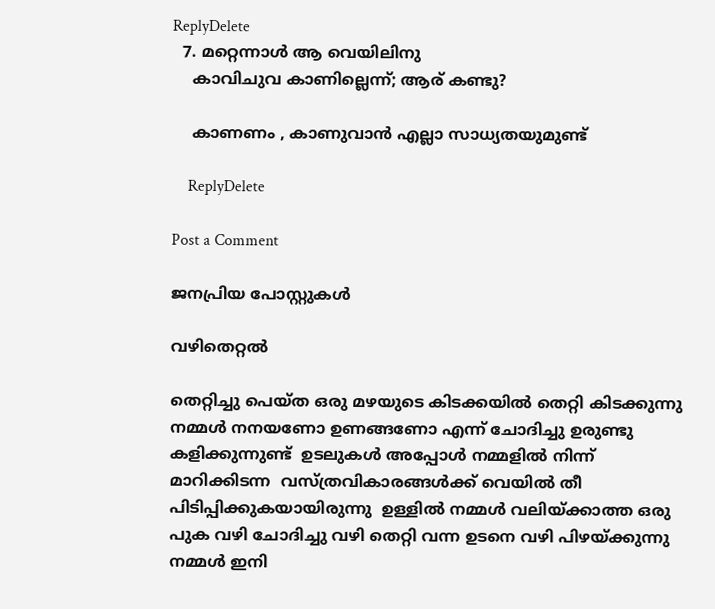ReplyDelete
  7. മറ്റെന്നാൾ ആ വെയിലിനു
    കാവിചുവ കാണില്ലെന്ന്; ആര് കണ്ടു?

    കാണണം , കാണുവാൻ എല്ലാ സാധ്യതയുമുണ്ട്

    ReplyDelete

Post a Comment

ജനപ്രിയ പോസ്റ്റുകൾ

വഴിതെറ്റൽ

തെറ്റിച്ചു പെയ്ത ഒരു മഴയുടെ കിടക്കയിൽ തെറ്റി കിടക്കുന്നു നമ്മൾ നനയണോ ഉണങ്ങണോ എന്ന് ചോദിച്ചു ഉരുണ്ടു കളിക്കുന്നുണ്ട്  ഉടലുകൾ അപ്പോൾ നമ്മളിൽ നിന്ന് മാറിക്കിടന്ന  വസ്ത്രവികാരങ്ങൾക്ക് വെയിൽ തീ  പിടിപ്പിക്കുകയായിരുന്നു  ഉള്ളിൽ നമ്മൾ വലിയ്ക്കാത്ത ഒരു പുക വഴി ചോദിച്ചു വഴി തെറ്റി വന്ന ഉടനെ വഴി പിഴയ്ക്കുന്നു നമ്മൾ ഇനി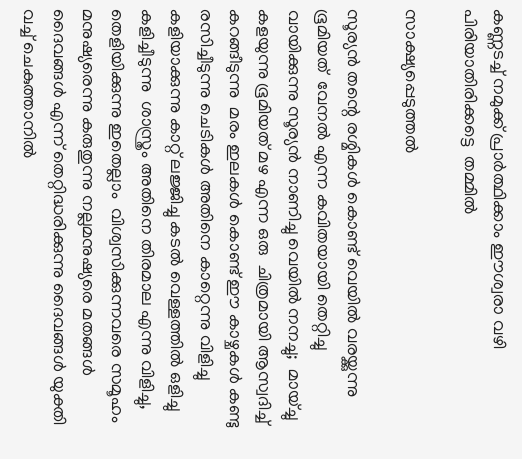കണ്ണടച്ച് നമുക്ക് പ്രാർത്ഥിക്കാം ഈശ്വരാ വഴി പിരിയാതിരിക്കട്ടെ  തമ്മിൽ

സാക്ഷ്യപ്പെടുത്തൽ

സൂര്യൻ തന്റെ രശ്മികൾ കൊണ്ട് വെയിൽ വരയ്ക്കുന്നു ഭൂമിയത്  വേനൽ എന്ന കവിതയായി തെറ്റിച്ചു വായിക്കുന്നു സൂര്യൻ നാണിച്ചു വെയിൽ നനച്ചു;  മായ്ച്ചു കളയുന്നു ഭൂമിയത് മഴ എന്ന ഒരു  ചിത്രമായി ആസ്വദിച്ച് കറങ്ങീടുന്നു  മരം ഇലകൾ കൊണ്ട് ഈ കാഴ്ചകൾ കണ്ടു രസിച്ചീടുന്നു ചെടികൾ അതിനെ കാറ്റെന്നു വിളിച്ചു കളിയാക്കുന്നു കാറ്റ് ലജ്ജിച്ചു കടൽ വെള്ളത്തിൽ ഒളിച്ചു കളിച്ചീടുന്നു  ശാസ്ത്രം അതിനെ തിരമാല എന്നു വിളിച്ചു, തെളിയിക്കുന്നു ഇതെല്ലാം  വിശ്വസിക്കുന്നവരെ സമൂഹം മനുഷ്യരെന്നു കരുതുന്നു നല്ലമനുഷ്യരെ മതങ്ങൾ ദൈവങ്ങൾ എന്ന് തെറ്റിദ്ധരിക്കുന്നു ദൈവങ്ങൾ യുക്തി വച്ച് ചെകുത്താനിൽ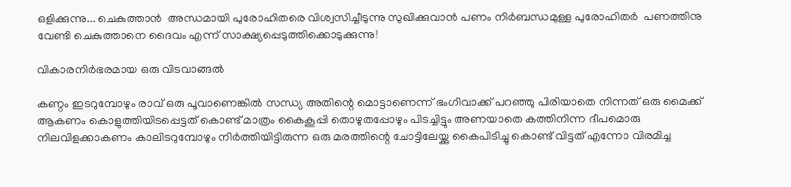ഒളിക്കുന്നു... ചെകുത്താൻ  അന്ധമായി പുരോഹിതരെ വിശ്വസിച്ചീടുന്നു സുഖിക്കുവാൻ പണം നിർബന്ധമുള്ള പുരോഹിതർ  പണത്തിനു വേണ്ടി ചെകുത്താനെ ദൈവം എന്ന് സാക്ഷ്യപ്പെടുത്തിക്കൊടുക്കുന്നു!

വികാരനിർഭരമായ ഒരു വിടവാങ്ങൽ

കണ്ഠം ഇടറുമ്പോഴും രാവ് ഒരു പൂവാണെങ്കിൽ സന്ധ്യ അതിന്റെ മൊട്ടാണെന്ന് ഭംഗിവാക്ക് പറഞ്ഞു പിരിയാതെ നിന്നത് ഒരു മൈക്ക് ആകണം കൊളുത്തിയിടപ്പെട്ടത് കൊണ്ട് മാത്രം കൈകൂപ്പി തൊഴുതപ്പോഴും പിടച്ചിട്ടും അണയാതെ കത്തിനിന്ന ദീപമൊരു നിലവിളക്കാകണം കാലിടറുമ്പോഴും നിർത്തിയിട്ടിരുന്ന ഒരു മരത്തിന്റെ ചോട്ടിലേയ്ക്കു കൈപിടിച്ചു കൊണ്ട് വിട്ടത് എന്നോ വിരമിച്ച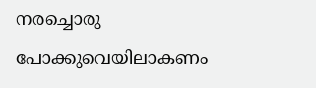നരച്ചൊരു പോക്കുവെയിലാകണം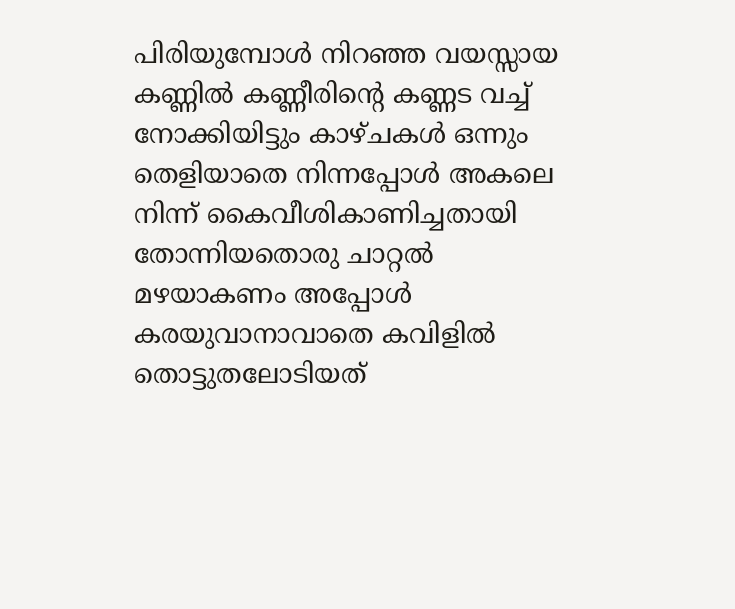പിരിയുമ്പോൾ നിറഞ്ഞ വയസ്സായ കണ്ണിൽ കണ്ണീരിന്റെ കണ്ണട വച്ച് നോക്കിയിട്ടും കാഴ്ചകൾ ഒന്നും തെളിയാതെ നിന്നപ്പോൾ അകലെ നിന്ന് കൈവീശികാണിച്ചതായി തോന്നിയതൊരു ചാറ്റൽ മഴയാകണം അപ്പോൾ കരയുവാനാവാതെ കവിളിൽ തൊട്ടുതലോടിയത്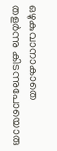ഒഴുകുവാനാകാതെ തളർന്നു കിടന്നുപോയൊരു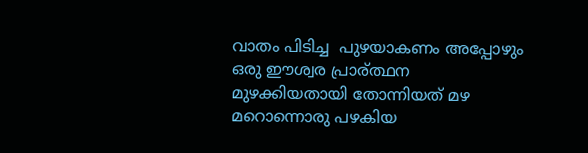വാതം പിടിച്ച  പുഴയാകണം അപ്പോഴും ഒരു ഈശ്വര പ്രാര്ത്ഥന മുഴക്കിയതായി തോന്നിയത് മഴ മറൊന്നൊരു പഴകിയ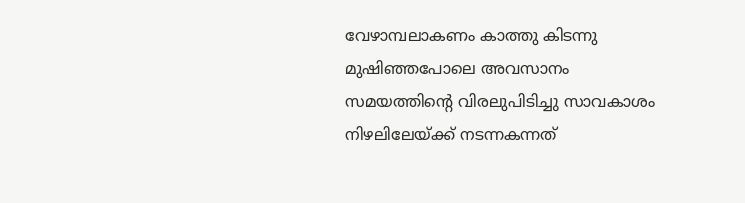വേഴാമ്പലാകണം കാത്തു കിടന്നു മുഷിഞ്ഞപോലെ അവസാനം സമയത്തിന്റെ വിരലുപിടിച്ചു സാവകാശം നിഴലിലേയ്ക്ക് നടന്നകന്നത്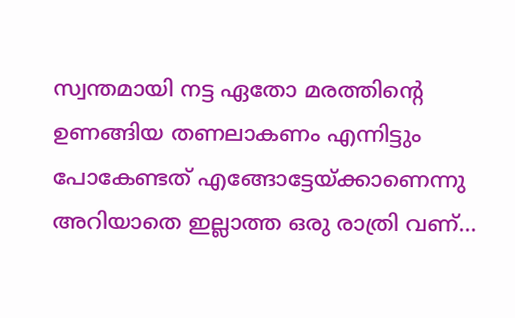സ്വന്തമായി നട്ട ഏതോ മരത്തിന്റെ ഉണങ്ങിയ തണലാകണം എന്നിട്ടും പോകേണ്ടത് എങ്ങോട്ടേയ്ക്കാണെന്നു അറിയാതെ ഇല്ലാത്ത ഒരു രാത്രി വണ്...